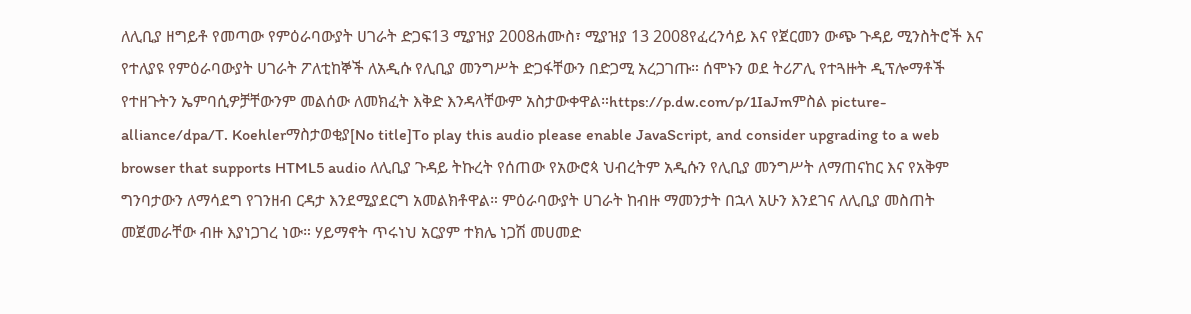ለሊቢያ ዘግይቶ የመጣው የምዕራባውያት ሀገራት ድጋፍ13 ሚያዝያ 2008ሐሙስ፣ ሚያዝያ 13 2008የፈረንሳይ እና የጀርመን ውጭ ጉዳይ ሚንስትሮች እና የተለያዩ የምዕራባውያት ሀገራት ፖለቲከኞች ለአዲሱ የሊቢያ መንግሥት ድጋፋቸውን በድጋሚ አረጋገጡ። ሰሞኑን ወደ ትሪፖሊ የተጓዙት ዲፕሎማቶች የተዘጉትን ኤምባሲዎቻቸውንም መልሰው ለመክፈት እቅድ እንዳላቸውም አስታውቀዋል።https://p.dw.com/p/1IaJmምስል picture-alliance/dpa/T. Koehlerማስታወቂያ[No title]To play this audio please enable JavaScript, and consider upgrading to a web browser that supports HTML5 audio ለሊቢያ ጉዳይ ትኩረት የሰጠው የአውሮጳ ህብረትም አዲሱን የሊቢያ መንግሥት ለማጠናከር እና የአቅም ግንባታውን ለማሳደግ የገንዘብ ርዳታ እንደሚያደርግ አመልክቶዋል። ምዕራባውያት ሀገራት ከብዙ ማመንታት በኋላ አሁን እንደገና ለሊቢያ መስጠት መጀመራቸው ብዙ እያነጋገረ ነው። ሃይማኖት ጥሩነህ አርያም ተክሌ ነጋሽ መሀመድ